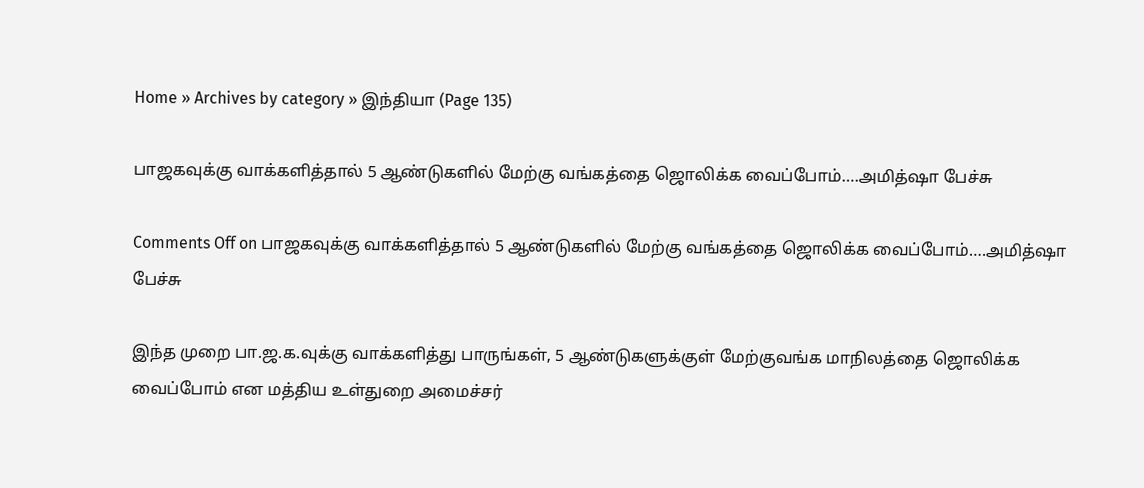Home » Archives by category » இந்தியா (Page 135)

பாஜகவுக்கு வாக்களித்தால் 5 ஆண்டுகளில் மேற்கு வங்கத்தை ஜொலிக்க வைப்போம்….அமித்ஷா பேச்சு

Comments Off on பாஜகவுக்கு வாக்களித்தால் 5 ஆண்டுகளில் மேற்கு வங்கத்தை ஜொலிக்க வைப்போம்….அமித்ஷா பேச்சு

இந்த முறை பா.ஜ.க.வுக்கு வாக்களித்து பாருங்கள், 5 ஆண்டுகளுக்குள் மேற்குவங்க மாநிலத்தை ஜொலிக்க வைப்போம் என மத்திய உள்துறை அமைச்சர்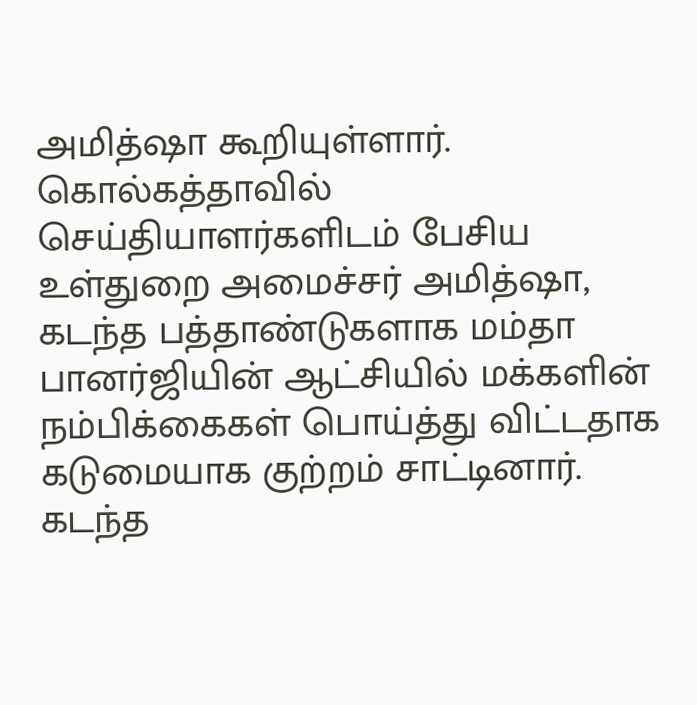அமித்ஷா கூறியுள்ளார்.  கொல்கத்தாவில் செய்தியாளர்களிடம் பேசிய உள்துறை அமைச்சர் அமித்ஷா, கடந்த பத்தாண்டுகளாக மம்தா பானர்ஜியின் ஆட்சியில் மக்களின் நம்பிக்கைகள் பொய்த்து விட்டதாக கடுமையாக குற்றம் சாட்டினார். கடந்த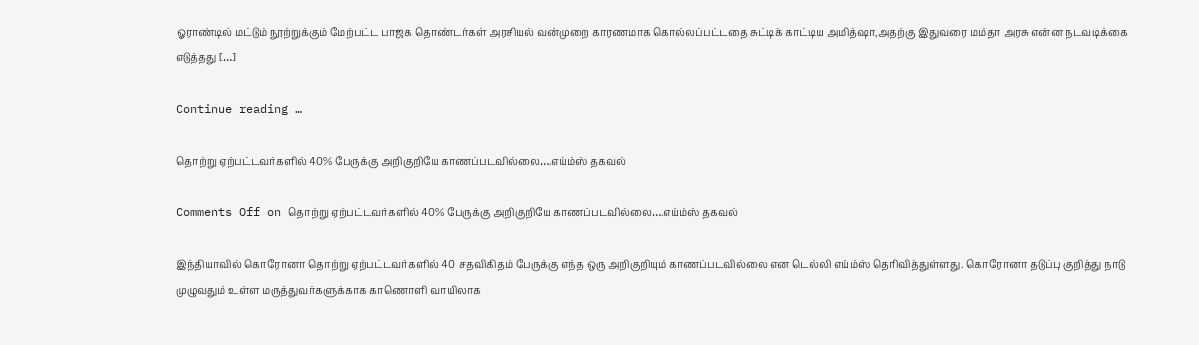ஓராண்டில் மட்டும் நூற்றுக்கும் மேற்பட்ட பாஜக தொண்டர்கள் அரசியல் வன்முறை காரணமாக கொல்லப்பட்டதை சுட்டிக் காட்டிய அமித்ஷா,அதற்கு இதுவரை மம்தா அரசு என்ன நடவடிக்கை எடுத்தது […]

Continue reading …

தொற்று ஏற்பட்டவர்களில் 40% பேருக்கு அறிகுறியே காணப்படவில்லை….எய்ம்ஸ் தகவல்

Comments Off on தொற்று ஏற்பட்டவர்களில் 40% பேருக்கு அறிகுறியே காணப்படவில்லை….எய்ம்ஸ் தகவல்

இந்தியாவில் கொரோனா தொற்று ஏற்பட்டவர்களில் 40 சதவிகிதம் பேருக்கு எந்த ஒரு அறிகுறியும் காணப்படவில்லை என டெல்லி எய்ம்ஸ் தெரிவித்துள்ளது. கொரோனா தடுப்பு குறித்து நாடு முழுவதும் உள்ள மருத்துவர்களுக்காக காணொளி வாயிலாக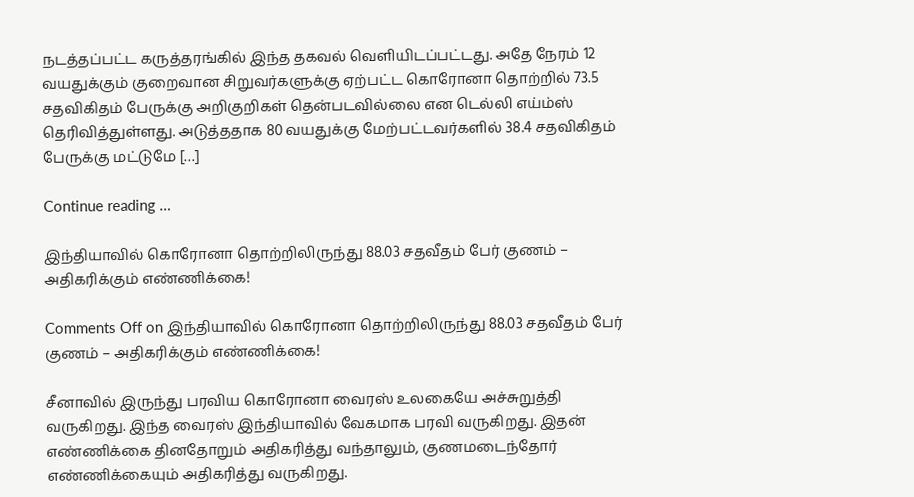நடத்தப்பட்ட கருத்தரங்கில் இந்த தகவல் வெளியிடப்பட்டது. அதே நேரம் 12 வயதுக்கும் குறைவான சிறுவர்களுக்கு ஏற்பட்ட கொரோனா தொற்றில் 73.5 சதவிகிதம் பேருக்கு அறிகுறிகள் தென்படவில்லை என டெல்லி எய்ம்ஸ் தெரிவித்துள்ளது. அடுத்ததாக 80 வயதுக்கு மேற்பட்டவர்களில் 38.4 சதவிகிதம் பேருக்கு மட்டுமே […]

Continue reading …

இந்தியாவில் கொரோனா தொற்றிலிருந்து 88.03 சதவீதம் பேர் குணம் – அதிகரிக்கும் எண்ணிக்கை!

Comments Off on இந்தியாவில் கொரோனா தொற்றிலிருந்து 88.03 சதவீதம் பேர் குணம் – அதிகரிக்கும் எண்ணிக்கை!

சீனாவில் இருந்து பரவிய கொரோனா வைரஸ் உலகையே அச்சுறுத்தி வருகிறது. இந்த வைரஸ் இந்தியாவில் வேகமாக பரவி வருகிறது. இதன் எண்ணிக்கை தினதோறும் அதிகரித்து வந்தாலும், குணமடைந்தோர் எண்ணிக்கையும் அதிகரித்து வருகிறது.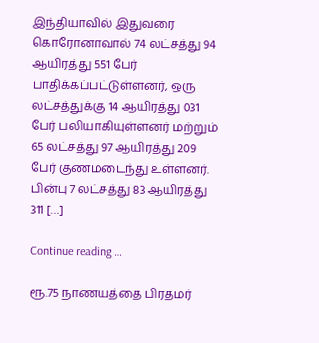இந்தியாவில் இதுவரை கொரோனாவால் 74 லட்சத்து 94 ஆயிரத்து 551 பேர் பாதிக்கப்பட்டுள்ளனர், ஒரு லட்சத்துக்கு 14 ஆயிரத்து 031 பேர் பலியாகியுள்ளனர் மற்றும் 65 லட்சத்து 97 ஆயிரத்து 209 பேர் குணமடைந்து உள்ளனர். பின்பு 7 லட்சத்து 83 ஆயிரத்து 311 […]

Continue reading …

ரூ.75 நாணயத்தை பிரதமர்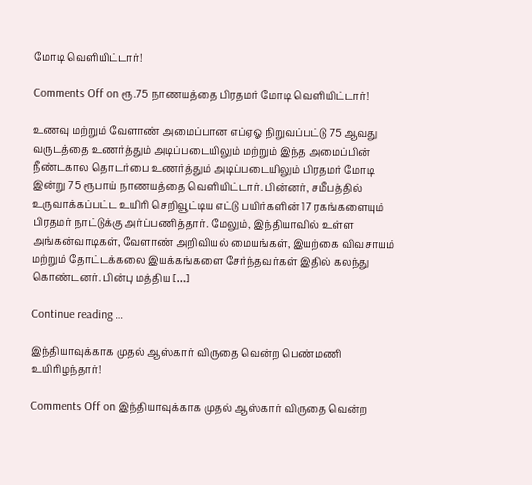மோடி வெளியிட்டார்!

Comments Off on ரூ.75 நாணயத்தை பிரதமர் மோடி வெளியிட்டார்!

உணவு மற்றும் வேளாண் அமைப்பான எப்ஏஓ நிறுவப்பட்டு 75 ஆவது வருடத்தை உணர்த்தும் அடிப்படையிலும் மற்றும் இந்த அமைப்பின் நீண்டகால தொடர்பை உணர்த்தும் அடிப்படையிலும் பிரதமர் மோடி இன்று 75 ரூபாய் நாணயத்தை வெளியிட்டார். பின்னர், சமீபத்தில் உருவாக்கப்பட்ட உயிரி செறிவூட்டிய எட்டு பயிர்களின் 17 ரகங்களையும் பிரதமர் நாட்டுக்கு அர்ப்பணித்தார். மேலும், இந்தியாவில் உள்ள அங்கன்வாடிகள், வேளாண் அறிவியல் மையங்கள், இயற்கை விவசாயம் மற்றும் தோட்டக்கலை இயக்கங்களை சேர்ந்தவர்கள் இதில் கலந்து கொண்டனர். பின்பு மத்திய […]

Continue reading …

இந்தியாவுக்காக முதல் ஆஸ்கார் விருதை வென்ற பெண்மணி உயிரிழந்தார்!

Comments Off on இந்தியாவுக்காக முதல் ஆஸ்கார் விருதை வென்ற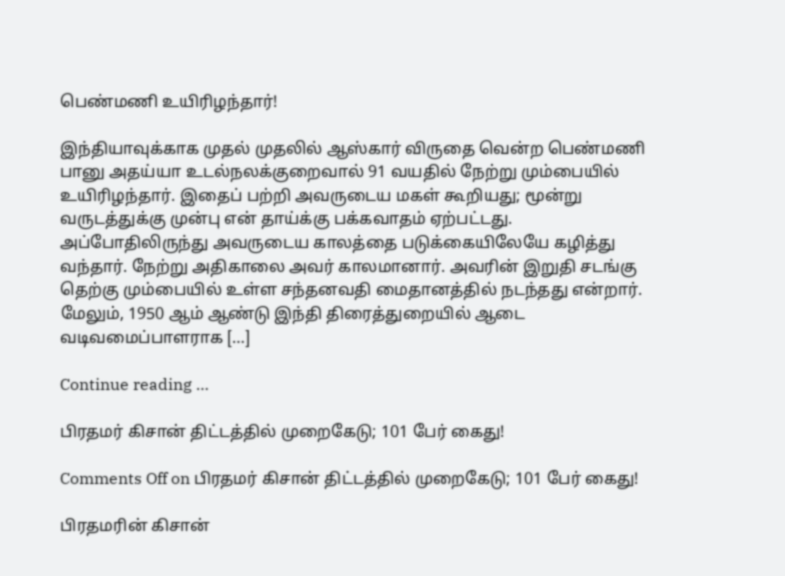பெண்மணி உயிரிழந்தார்!

இந்தியாவுக்காக முதல் முதலில் ஆஸ்கார் விருதை வென்ற பெண்மணி பானு அதய்யா உடல்நலக்குறைவால் 91 வயதில் நேற்று மும்பையில் உயிரிழந்தார். இதைப் பற்றி அவருடைய மகள் கூறியது; மூன்று வருடத்துக்கு முன்பு என் தாய்க்கு பக்கவாதம் ஏற்பட்டது. அப்போதிலிருந்து அவருடைய காலத்தை படுக்கையிலேயே கழித்து வந்தார். நேற்று அதிகாலை அவர் காலமானார். அவரின் இறுதி சடங்கு தெற்கு மும்பையில் உள்ள சந்தனவதி மைதானத்தில் நடந்தது என்றார். மேலும், 1950 ஆம் ஆண்டு இந்தி திரைத்துறையில் ஆடை வடிவமைப்பாளராக […]

Continue reading …

பிரதமர் கிசான் திட்டத்தில் முறைகேடு; 101 பேர் கைது!

Comments Off on பிரதமர் கிசான் திட்டத்தில் முறைகேடு; 101 பேர் கைது!

பிரதமரின் கிசான்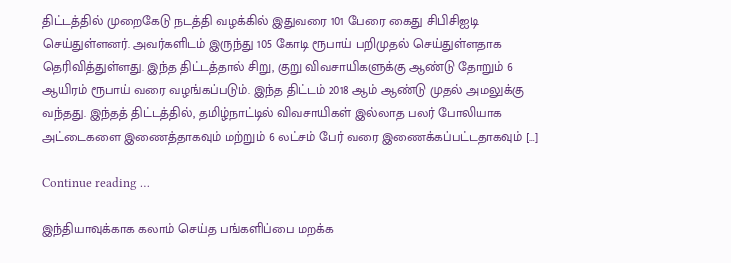திட்டத்தில் முறைகேடு நடத்தி வழக்கில் இதுவரை 101 பேரை கைது சிபிசிஐடி செய்துள்ளனர். அவர்களிடம் இருந்து 105 கோடி ரூபாய் பறிமுதல் செய்துள்ளதாக தெரிவித்துள்ளது. இந்த திட்டத்தால் சிறு, குறு விவசாயிகளுக்கு ஆண்டு தோறும் 6 ஆயிரம் ரூபாய் வரை வழங்கப்படும். இந்த திட்டம் 2018 ஆம் ஆண்டு முதல் அமலுக்கு வந்தது. இந்தத் திட்டத்தில், தமிழ்நாட்டில் விவசாயிகள் இல்லாத பலர் போலியாக அட்டைகளை இணைத்தாகவும் மற்றும் 6 லட்சம் பேர் வரை இணைக்கப்பட்டதாகவும் […]

Continue reading …

இந்தியாவுக்காக கலாம் செய்த பங்களிப்பை மறக்க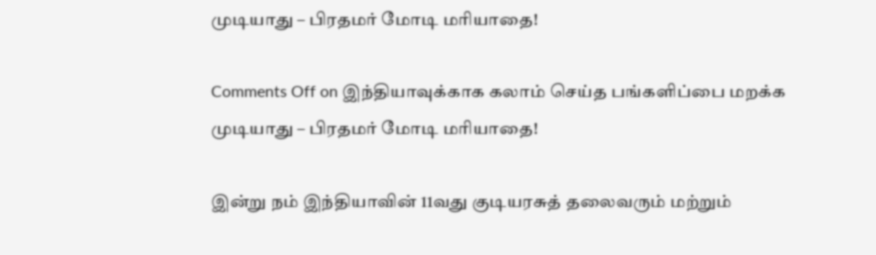முடியாது – பிரதமர் மோடி மரியாதை!

Comments Off on இந்தியாவுக்காக கலாம் செய்த பங்களிப்பை மறக்க முடியாது – பிரதமர் மோடி மரியாதை!

இன்று நம் இந்தியாவின் 11வது குடியரசுத் தலைவரும் மற்றும்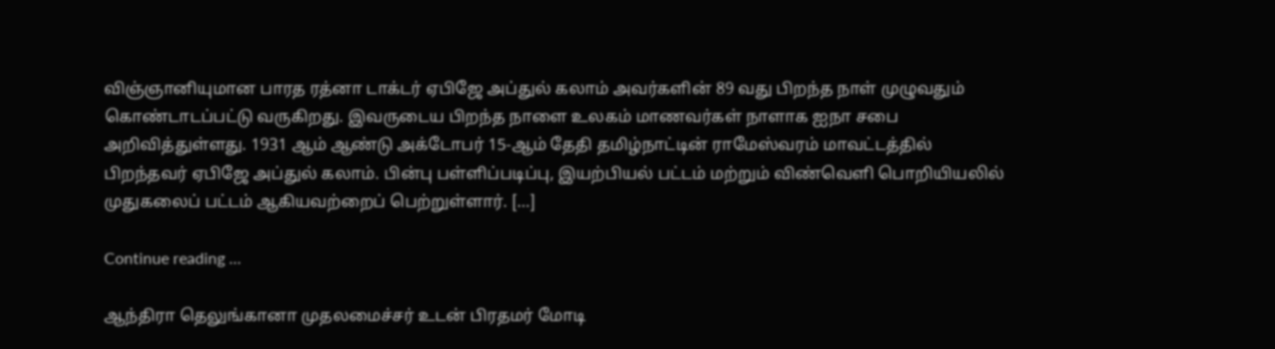விஞ்ஞானியுமான பாரத ரத்னா டாக்டர் ஏபிஜே அப்துல் கலாம் அவர்களின் 89 வது பிறந்த நாள் முழுவதும் கொண்டாடப்பட்டு வருகிறது. இவருடைய பிறந்த நாளை உலகம் மாணவர்கள் நாளாக ஐநா சபை அறிவித்துள்ளது. 1931 ஆம் ஆண்டு அக்டோபர் 15-ஆம் தேதி தமிழ்நாட்டின் ராமேஸ்வரம் மாவட்டத்தில் பிறந்தவர் ஏபிஜே அப்துல் கலாம். பின்பு பள்ளிப்படிப்பு, இயற்பியல் பட்டம் மற்றும் விண்வெளி பொறியியலில் முதுகலைப் பட்டம் ஆகியவற்றைப் பெற்றுள்ளார். […]

Continue reading …

ஆந்திரா தெலுங்கானா முதலமைச்சர் உடன் பிரதமர் மோடி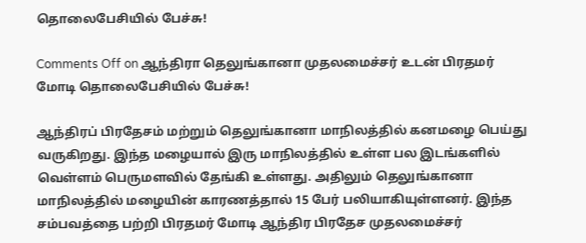தொலைபேசியில் பேச்சு!

Comments Off on ஆந்திரா தெலுங்கானா முதலமைச்சர் உடன் பிரதமர் மோடி தொலைபேசியில் பேச்சு!

ஆந்திரப் பிரதேசம் மற்றும் தெலுங்கானா மாநிலத்தில் கனமழை பெய்து வருகிறது. இந்த மழையால் இரு மாநிலத்தில் உள்ள பல இடங்களில் வெள்ளம் பெருமளவில் தேங்கி உள்ளது. அதிலும் தெலுங்கானா மாநிலத்தில் மழையின் காரணத்தால் 15 பேர் பலியாகியுள்ளனர். இந்த சம்பவத்தை பற்றி பிரதமர் மோடி ஆந்திர பிரதேச முதலமைச்சர்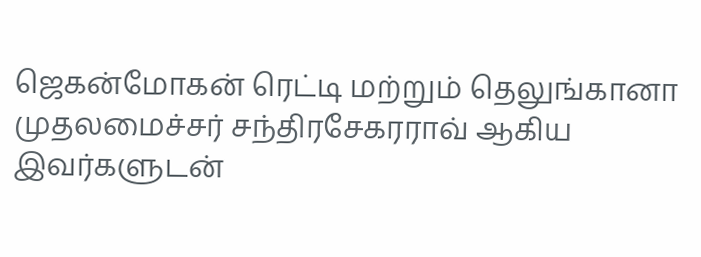ஜெகன்மோகன் ரெட்டி மற்றும் தெலுங்கானா முதலமைச்சர் சந்திரசேகரராவ் ஆகிய இவர்களுடன்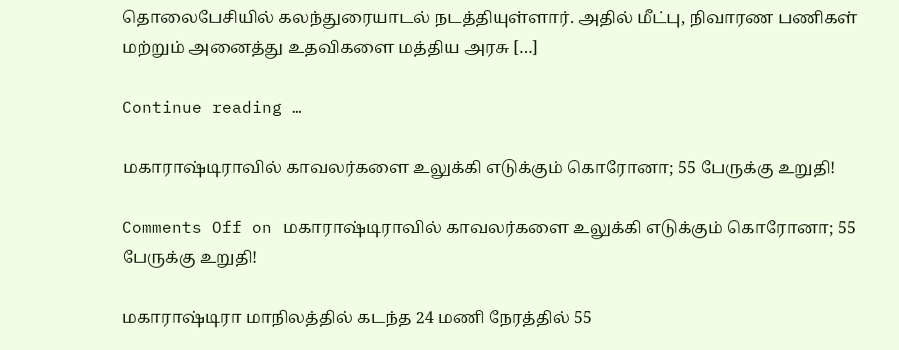தொலைபேசியில் கலந்துரையாடல் நடத்தியுள்ளார். அதில் மீட்பு, நிவாரண பணிகள் மற்றும் அனைத்து உதவிகளை மத்திய அரசு […]

Continue reading …

மகாராஷ்டிராவில் காவலர்களை உலுக்கி எடுக்கும் கொரோனா; 55 பேருக்கு உறுதி!

Comments Off on மகாராஷ்டிராவில் காவலர்களை உலுக்கி எடுக்கும் கொரோனா; 55 பேருக்கு உறுதி!

மகாராஷ்டிரா மாநிலத்தில் கடந்த 24 மணி நேரத்தில் 55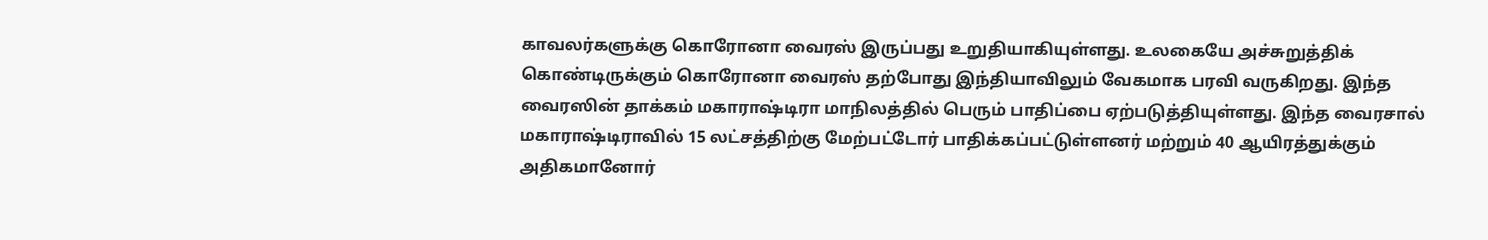காவலர்களுக்கு கொரோனா வைரஸ் இருப்பது உறுதியாகியுள்ளது. உலகையே அச்சுறுத்திக் கொண்டிருக்கும் கொரோனா வைரஸ் தற்போது இந்தியாவிலும் வேகமாக பரவி வருகிறது. இந்த வைரஸின் தாக்கம் மகாராஷ்டிரா மாநிலத்தில் பெரும் பாதிப்பை ஏற்படுத்தியுள்ளது. இந்த வைரசால் மகாராஷ்டிராவில் 15 லட்சத்திற்கு மேற்பட்டோர் பாதிக்கப்பட்டுள்ளனர் மற்றும் 40 ஆயிரத்துக்கும் அதிகமானோர்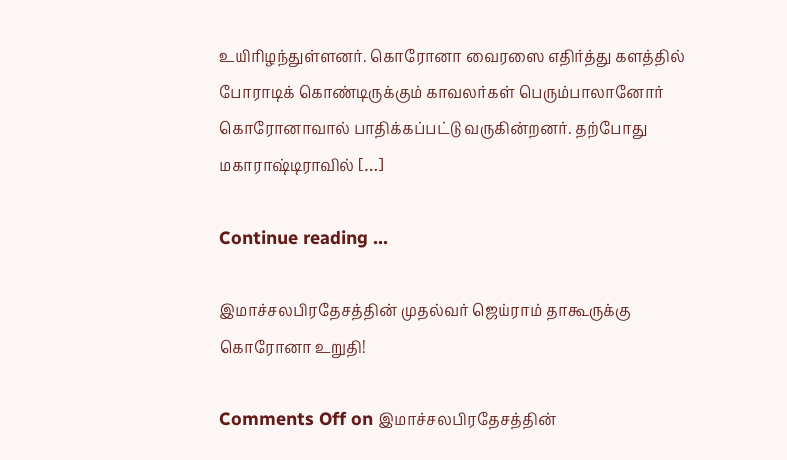உயிரிழந்துள்ளனர். கொரோனா வைரஸை எதிர்த்து களத்தில் போராடிக் கொண்டிருக்கும் காவலர்கள் பெரும்பாலானோர் கொரோனாவால் பாதிக்கப்பட்டு வருகின்றனர். தற்போது மகாராஷ்டிராவில் […]

Continue reading …

இமாச்சலபிரதேசத்தின் முதல்வர் ஜெய்ராம் தாகூருக்கு கொரோனா உறுதி!

Comments Off on இமாச்சலபிரதேசத்தின்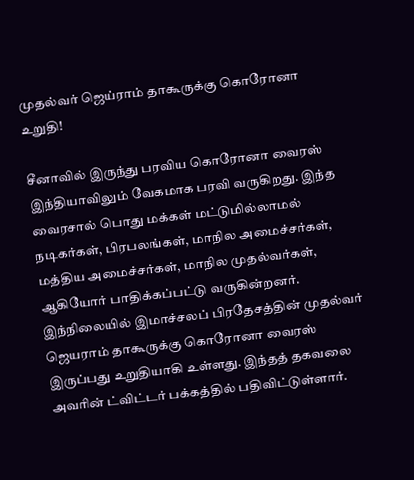முதல்வர் ஜெய்ராம் தாகூருக்கு கொரோனா உறுதி!

சீனாவில் இருந்து பரவிய கொரோனா வைரஸ் இந்தியாவிலும் வேகமாக பரவி வருகிறது. இந்த வைரசால் பொது மக்கள் மட்டுமில்லாமல் நடிகர்கள், பிரபலங்கள், மாநில அமைச்சர்கள், மத்திய அமைச்சர்கள், மாநில முதல்வர்கள், ஆகியோர் பாதிக்கப்பட்டு வருகின்றனர். இந்நிலையில் இமாச்சலப் பிரதேசத்தின் முதல்வர் ஜெயராம் தாகூருக்கு கொரோனா வைரஸ் இருப்பது உறுதியாகி உள்ளது. இந்தத் தகவலை அவரின் ட்விட்டர் பக்கத்தில் பதிவிட்டுள்ளார்.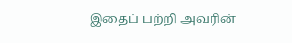இதைப் பற்றி அவரின்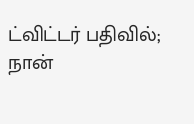ட்விட்டர் பதிவில்; நான்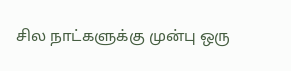சில நாட்களுக்கு முன்பு ஒரு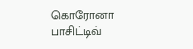கொரோனா பாசிட்டிவ்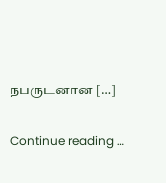நபருடனான […]

Continue reading …